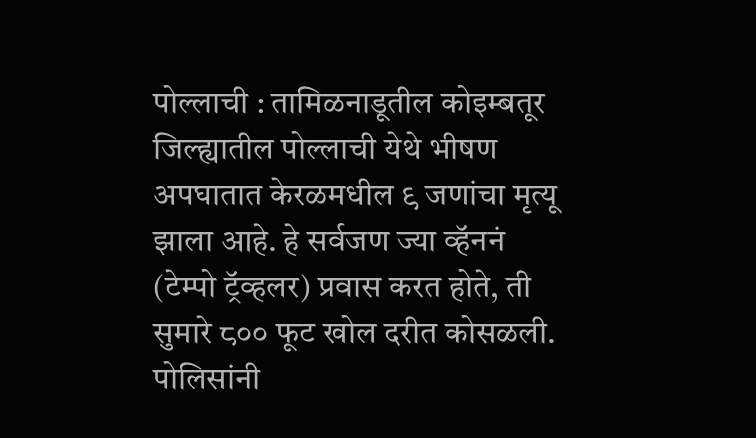पोल्लाची : तामिळनाडूतील कोइम्बतूर जिल्ह्यातील पोल्लाची येथे भीषण अपघातात केरळमधील ९ जणांचा मृत्यू झाला आहे. हे सर्वजण ज्या व्हॅननं (टेम्पो ट्रॅव्हलर) प्रवास करत होते, ती सुमारे ८०० फूट खोल दरीत कोसळली. पोलिसांनी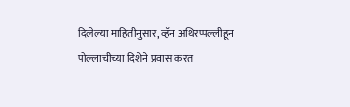दिलेल्या माहितीनुसार, व्हॅन अथिरप्पल्लीहून पोल्लाचीच्या दिशेने प्रवास करत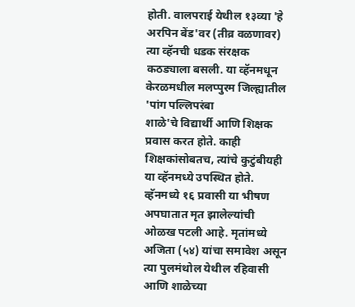होती. वालपराई येथील १३व्या 'हे अरपिन बेंड'वर (तीव्र वळणावर) त्या व्हॅनची धडक संरक्षक कठड्याला बसली. या व्हॅनमधून केरळमधील मलप्पुरम जिल्ह्यातील 'पांग पल्लिपरंबा
शाळे'चे विद्यार्थी आणि शिक्षक प्रवास करत होते. काही शिक्षकांसोबतच, त्यांचे कुटुंबीयही या व्हॅनमध्ये उपस्थित होते. व्हॅनमध्ये १६ प्रवासी या भीषण अपघातात मृत झालेल्यांची ओळख पटली आहे. मृतांमध्ये अजिता (५४) यांचा समावेश असून त्या पुलमंथोल येथील रहिवासी आणि शाळेच्या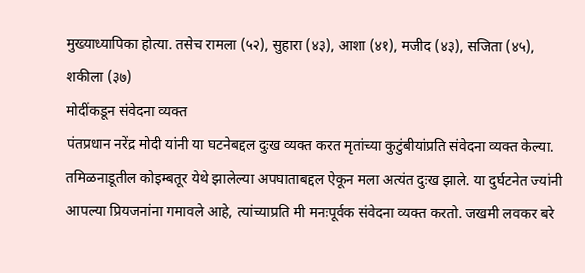मुख्याध्यापिका होत्या. तसेच रामला (५२), सुहारा (४३), आशा (४१), मजीद (४३), सजिता (४५), शकीला (३७)
मोदींकडून संवेदना व्यक्त
पंतप्रधान नरेंद्र मोदी यांनी या घटनेबद्दल दुःख व्यक्त करत मृतांच्या कुटुंबीयांप्रति संवेदना व्यक्त केल्या. तमिळनाडूतील कोइम्बतूर येथे झालेल्या अपघाताबद्दल ऐकून मला अत्यंत दुःख झाले. या दुर्घटनेत ज्यांनी आपल्या प्रियजनांना गमावले आहे, त्यांच्याप्रति मी मनःपूर्वक संवेदना व्यक्त करतो. जखमी लवकर बरे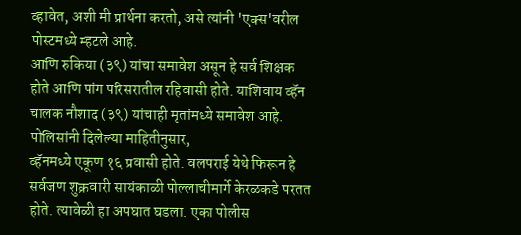व्हावेत, अशी मी प्रार्थना करतो, असे त्यांनी 'एक्स'वरील पोस्टमध्ये म्हटले आहे.
आणि रुकिया (३९) यांचा समावेश असून हे सर्व शिक्षक होते आणि पांग परिसरातील रहिवासी होते. याशिवाय व्हॅन चालक नौशाद (३९) यांचाही मृतांमध्ये समावेश आहे. पोलिसांनी दिलेल्या माहितीनुसार,
व्हॅनमध्ये एकूण १६ प्रवासी होते. वलपराई येथे फिरून हे सर्वजण शुक्रवारी सायंकाळी पोल्लाचीमार्गे केरळकडे परतत होते. त्यावेळी हा अपघात घडला. एका पोलीस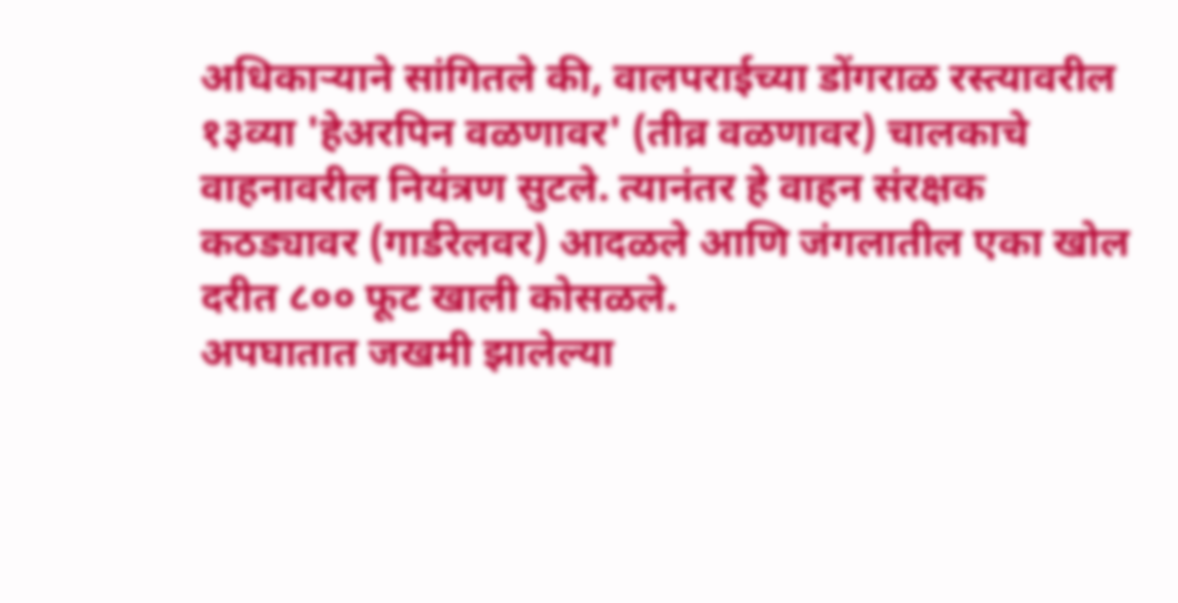अधिकाऱ्याने सांगितले की, वालपराईच्या डोंगराळ रस्त्यावरील १३व्या 'हेअरपिन वळणावर' (तीव्र वळणावर) चालकाचे वाहनावरील नियंत्रण सुटले. त्यानंतर हे वाहन संरक्षक कठड्यावर (गार्डरेलवर) आदळले आणि जंगलातील एका खोल दरीत ८०० फूट खाली कोसळले.
अपघातात जखमी झालेल्या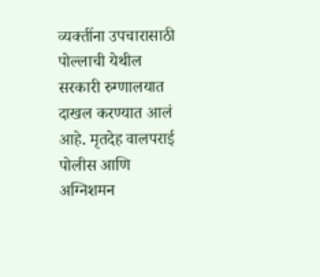व्यक्तींना उपचारासाठी पोल्लाची येथील सरकारी रुग्णालयात दाखल करण्यात आलं आहे. मृतदेह वालपराई पोलीस आणि अग्निशमन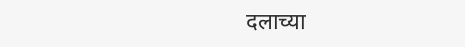दलाच्या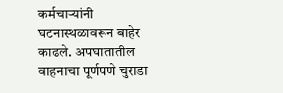कर्मचाऱ्यांनी घटनास्थळावरून बाहेर काढले. अपघातातील वाहनाचा पूर्णपणे चुराडा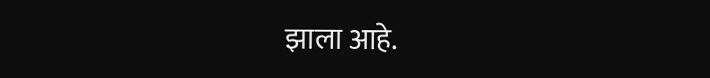झाला आहे.